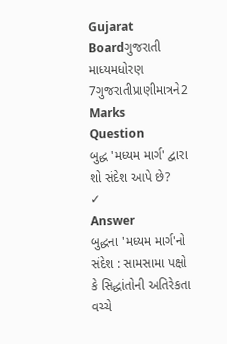Gujarat Boardગુજરાતી માધ્યમધોરણ 7ગુજરાતીપ્રાણીમાત્રને2 Marks
Question
બુદ્ધ 'મધ્યમ માર્ગ' દ્વારા શો સંદેશ આપે છે?
✓
Answer
બુદ્ધના 'મધ્યમ માર્ગ'નો સંદેશ : સામસામા પક્ષો કે સિદ્ધાંતોની અતિરેકતા વચ્ચે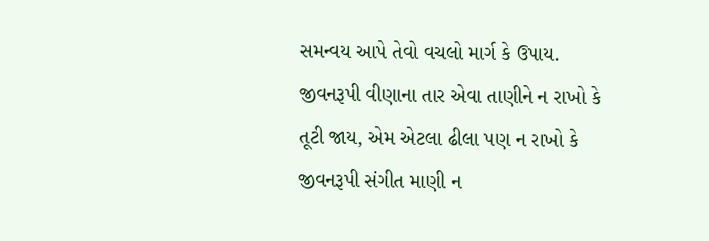સમન્વય આપે તેવો વચલો માર્ગ કે ઉપાય. જીવનરૂપી વીણાના તાર એવા તાણીને ન રાખો કે તૂટી જાય, એમ એટલા ઢીલા પણ ન રાખો કે જીવનરૂપી સંગીત માણી ન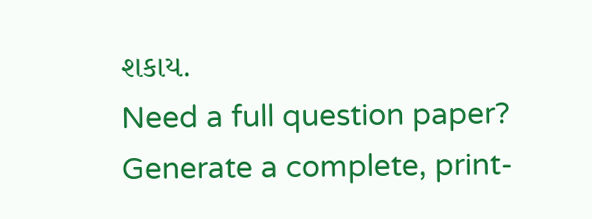શકાય.
Need a full question paper?
Generate a complete, print-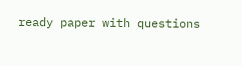ready paper with questions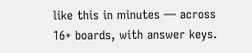like this in minutes — across 16+ boards, with answer keys.